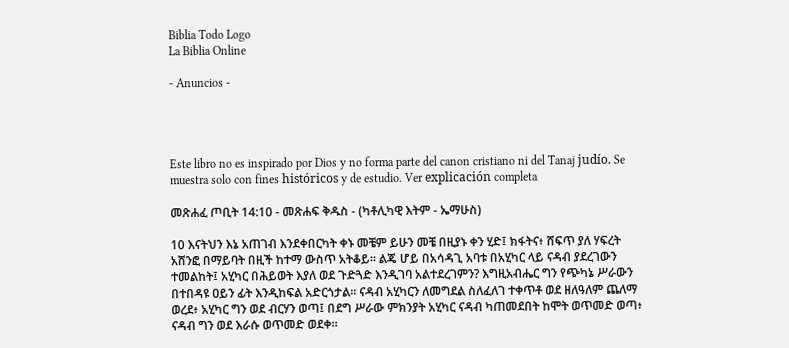Biblia Todo Logo
La Biblia Online

- Anuncios -




Este libro no es inspirado por Dios y no forma parte del canon cristiano ni del Tanaj judío. Se muestra solo con fines históricos y de estudio. Ver explicación completa

መጽሐፈ ጦቢት 14:10 - መጽሐፍ ቅዱስ - (ካቶሊካዊ እትም - ኤማሁስ)

10 እናትህን እኔ አጠገብ እንደቀበርካት ቀኑ መቼም ይሁን መቼ በዚያኑ ቀን ሂድ፤ ክፋትና፥ ሸፍጥ ያለ ሃፍረት አሸንፎ በማይባት በዚች ከተማ ውስጥ አትቆይ። ልጄ ሆይ በአሳዳጊ አባቱ በአሂካር ላይ ናዳብ ያደረገውን ተመልከት፤ አሂካር በሕይወት እያለ ወደ ጉድጓድ እንዲገባ አልተደረገምን? እግዚአብሔር ግን የጭካኔ ሥራውን በተበዳዩ ዐይን ፊት እንዲከፍል አድርጎታል። ናዳብ አሂካርን ለመግደል ስለፈለገ ተቀጥቶ ወደ ዘለዓለም ጨለማ ወረደ፥ አሂካር ግን ወደ ብርሃን ወጣ፤ በደግ ሥራው ምክንያት አሂካር ናዳብ ካጠመደበት ከሞት ወጥመድ ወጣ፥ ናዳብ ግን ወደ እራሱ ወጥመድ ወደቀ።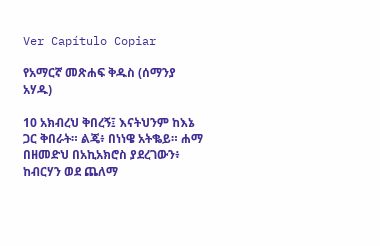Ver Capítulo Copiar

የአማርኛ መጽሐፍ ቅዱስ (ሰማንያ አሃዱ)

10 አክብረህ ቅበረኝ፤ እናትህንም ከእኔ ጋር ቅበራት። ልጄ፥ በነነዌ አትቈይ። ሐማ በዘመድህ በአኪአክሮስ ያደረገውን፥ ከብርሃን ወደ ጨለማ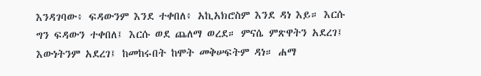እንዳገባው፥ ፍዳውንም እንደ ተቀበለ፥ አኪአክሮስም እንደ ዳነ እይ። እርሱ ግን ፍዳውን ተቀበለ፤ እርሱ ወደ ጨለማ ወረደ። ምናሴ ምጽዋትን አደረገ፤ እውነትንም አደረገ፤ ከመከሩበት ከሞት መቅሠፍትም ዳነ። ሐማ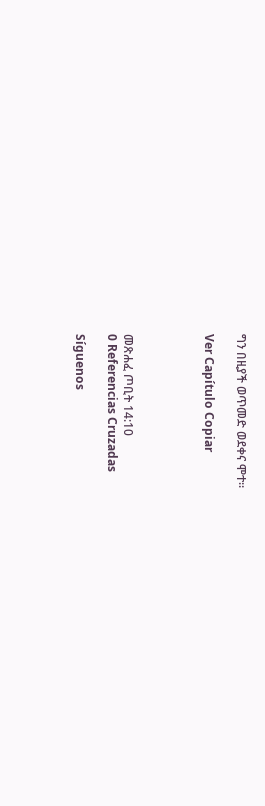ግን በዚያች ወጥመድ ወደቀና ሞተ።

Ver Capítulo Copiar




መጽሐፈ ጦቢት 14:10
0 Referencias Cruzadas

Síguenos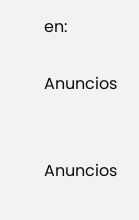en:

Anuncios


Anuncios